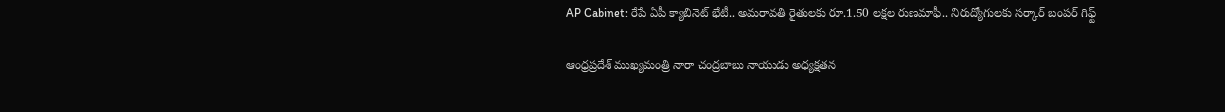AP Cabinet: రేపే ఏపీ క్యాబినెట్ భేటీ.. అమరావతి రైతులకు రూ.1.50 లక్షల రుణమాఫీ.. నిరుద్యోగులకు సర్కార్ బంపర్ గిఫ్ట్

ఆంధ్రప్రదేశ్ ముఖ్యమంత్రి నారా చంద్రబాబు నాయుడు అధ్యక్షతన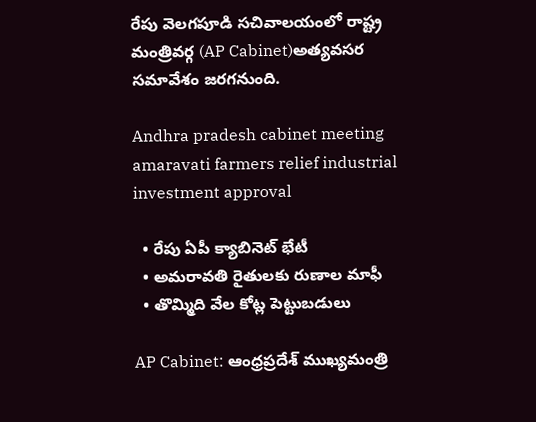రేపు వెలగపూడి సచివాలయంలో రాష్ట్ర మంత్రివర్గ (AP Cabinet)అత్యవసర సమావేశం జరగనుంది.

Andhra pradesh cabinet meeting amaravati farmers relief industrial investment approval

  • రేపు ఏపీ క్యాబినెట్ భేటీ
  • అమరావతి రైతులకు రుణాల మాఫీ
  • తొమ్మిది వేల కోట్ల పెట్టుబడులు

AP Cabinet: ఆంధ్రప్రదేశ్ ముఖ్యమంత్రి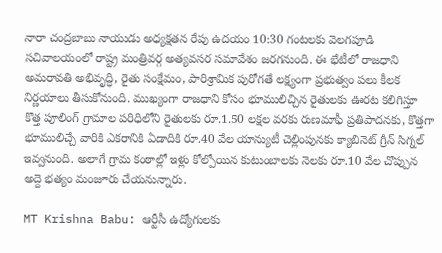నారా చంద్రబాబు నాయుడు అధ్యక్షతన రేపు ఉదయం 10:30 గంటలకు వెలగపూడి సచివాలయంలో రాష్ట్ర మంత్రివర్గ అత్యవసర సమావేశం జరగనుంది. ఈ భేటీలో రాజధాని అమరావతి అభివృద్ధి, రైతు సంక్షేమం, పారిశ్రామిక పురోగతే లక్ష్యంగా ప్రభుత్వం పలు కీలక నిర్ణయాలు తీసుకోనుంది. ముఖ్యంగా రాజధాని కోసం భూములిచ్చిన రైతులకు ఊరట కలిగిస్తూ కొత్త పూలింగ్ గ్రామాల పరిధిలోని రైతులకు రూ.1.50 లక్షల వరకు రుణమాఫీ ప్రతిపాదనకు, కొత్తగా భూములిచ్చే వారికి ఎకరానికి ఏడాదికి రూ.40 వేల యాన్యుటీ చెల్లింపునకు క్యాబినెట్ గ్రీన్ సిగ్నల్ ఇవ్వనుంది. అలాగే గ్రామ కంఠాల్లో ఇళ్లు కోల్పోయిన కుటుంబాలకు నెలకు రూ.10 వేల చొప్పున అద్దె భత్యం మంజూరు చేయనున్నారు.

MT Krishna Babu: ఆర్టీసీ ఉద్యోగులకు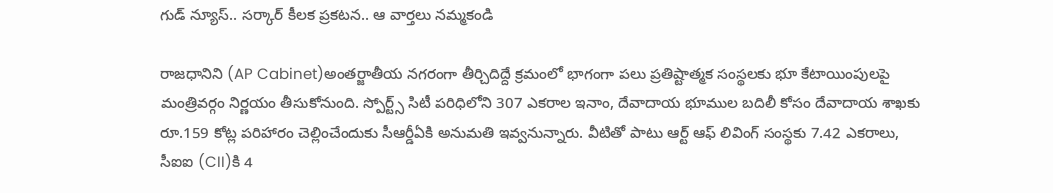గుడ్ న్యూస్.. సర్కార్ కీలక ప్రకటన.. ఆ వార్తలు నమ్మకండి

రాజధానిని (AP Cabinet)అంతర్జాతీయ నగరంగా తీర్చిదిద్దే క్రమంలో భాగంగా పలు ప్రతిష్టాత్మక సంస్థలకు భూ కేటాయింపులపై మంత్రివర్గం నిర్ణయం తీసుకోనుంది. స్పోర్ట్స్ సిటీ పరిధిలోని 307 ఎకరాల ఇనాం, దేవాదాయ భూముల బదిలీ కోసం దేవాదాయ శాఖకు రూ.159 కోట్ల పరిహారం చెల్లించేందుకు సీఆర్డీఏకి అనుమతి ఇవ్వనున్నారు. వీటితో పాటు ఆర్ట్ ఆఫ్ లివింగ్ సంస్థకు 7.42 ఎకరాలు, సీఐఐ (CII)కి 4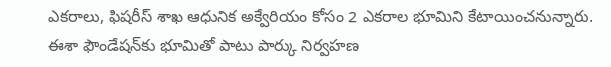ఎకరాలు, ఫిషరీస్ శాఖ ఆధునిక అక్వేరియం కోసం 2 ఎకరాల భూమిని కేటాయించనున్నారు. ఈశా ఫౌండేషన్‌కు భూమితో పాటు పార్కు నిర్వహణ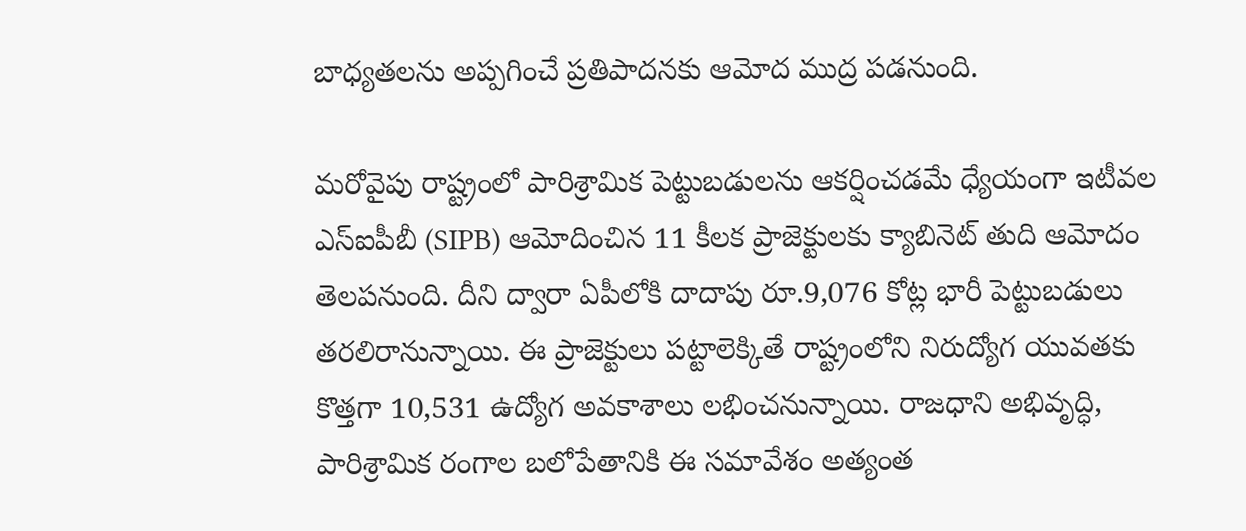బాధ్యతలను అప్పగించే ప్రతిపాదనకు ఆమోద ముద్ర పడనుంది.

మరోవైపు రాష్ట్రంలో పారిశ్రామిక పెట్టుబడులను ఆకర్షించడమే ధ్యేయంగా ఇటీవల ఎస్‌ఐపీబీ (SIPB) ఆమోదించిన 11 కీలక ప్రాజెక్టులకు క్యాబినెట్ తుది ఆమోదం తెలపనుంది. దీని ద్వారా ఏపీలోకి దాదాపు రూ.9,076 కోట్ల భారీ పెట్టుబడులు తరలిరానున్నాయి. ఈ ప్రాజెక్టులు పట్టాలెక్కితే రాష్ట్రంలోని నిరుద్యోగ యువతకు కొత్తగా 10,531 ఉద్యోగ అవకాశాలు లభించనున్నాయి. రాజధాని అభివృద్ధి, పారిశ్రామిక రంగాల బలోపేతానికి ఈ సమావేశం అత్యంత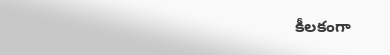కీలకంగా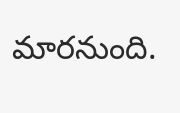మారనుంది.